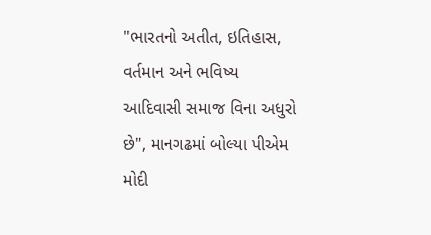"ભારતનો અતીત, ઇતિહાસ, વર્તમાન અને ભવિષ્ય આદિવાસી સમાજ વિના અધુરો છે", માનગઢમાં બોલ્યા પીએમ મોદી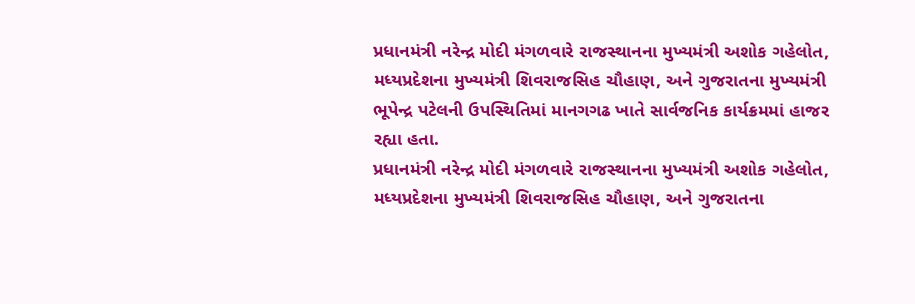પ્રધાનમંત્રી નરેન્દ્ર મોદી મંગળવારે રાજસ્થાનના મુખ્યમંત્રી અશોક ગહેલોત, મધ્યપ્રદેશના મુખ્યમંત્રી શિવરાજસિહ ચૌહાણ, અને ગુજરાતના મુખ્યમંત્રી ભૂપેન્દ્ર પટેલની ઉપસ્થિતિમાં માનગગઢ ખાતે સાર્વજનિક કાર્યક્રમમાં હાજર રહ્યા હતા.
પ્રધાનમંત્રી નરેન્દ્ર મોદી મંગળવારે રાજસ્થાનના મુખ્યમંત્રી અશોક ગહેલોત, મધ્યપ્રદેશના મુખ્યમંત્રી શિવરાજસિહ ચૌહાણ, અને ગુજરાતના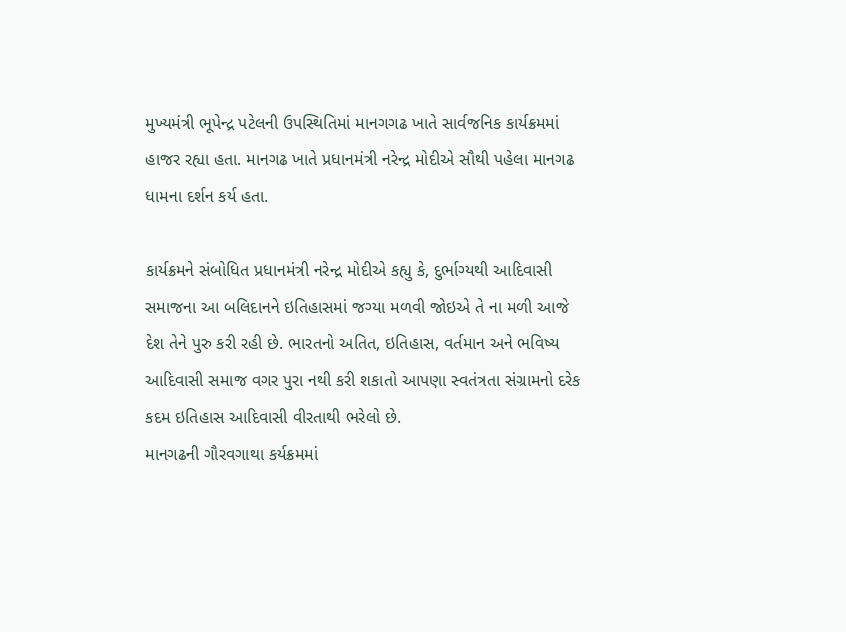મુખ્યમંત્રી ભૂપેન્દ્ર પટેલની ઉપસ્થિતિમાં માનગગઢ ખાતે સાર્વજનિક કાર્યક્રમમાં હાજર રહ્યા હતા. માનગઢ ખાતે પ્રધાનમંત્રી નરેન્દ્ર મોદીએ સૌથી પહેલા માનગઢ ધામના દર્શન કર્ય હતા.

કાર્યક્રમને સંબોધિત પ્રધાનમંત્રી નરેન્દ્ર મોદીએ કહ્યુ કે, દુર્ભાગ્યથી આદિવાસી સમાજના આ બલિદાનને ઇતિહાસમાં જગ્યા મળવી જોઇએ તે ના મળી આજે દેશ તેને પુરુ કરી રહી છે. ભારતનો અતિત, ઇતિહાસ, વર્તમાન અને ભવિષ્ય આદિવાસી સમાજ વગર પુરા નથી કરી શકાતો આપણા સ્વતંત્રતા સંગ્રામનો દરેક કદમ ઇતિહાસ આદિવાસી વીરતાથી ભરેલો છે.
માનગઢની ગૌરવગાથા કર્યક્રમમાં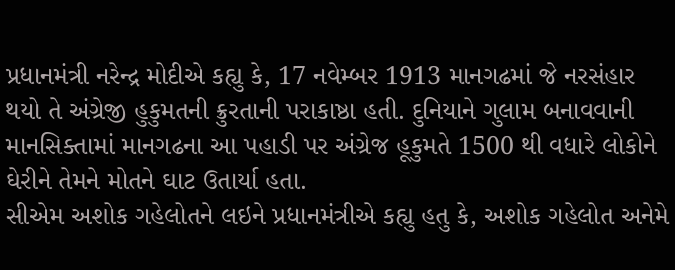પ્રધાનમંત્રી નરેન્દ્ર મોદીએ કહ્યુ કે, 17 નવેમ્બર 1913 માનગઢમાં જે નરસંહાર થયો તે અંગ્રેજી હુકુમતની ક્રુરતાની પરાકાષ્ઠા હતી. દુનિયાને ગુલામ બનાવવાની માનસિક્તામાં માનગઢના આ પહાડી પર અંગ્રેજ હૂકુમતે 1500 થી વધારે લોકોને ઘેરીને તેમને મોતને ઘાટ ઉતાર્યા હતા.
સીએમ અશોક ગહેલોતને લઇને પ્રધાનમંત્રીએ કહ્યુ હતુ કે, અશોક ગહેલોત અનેમે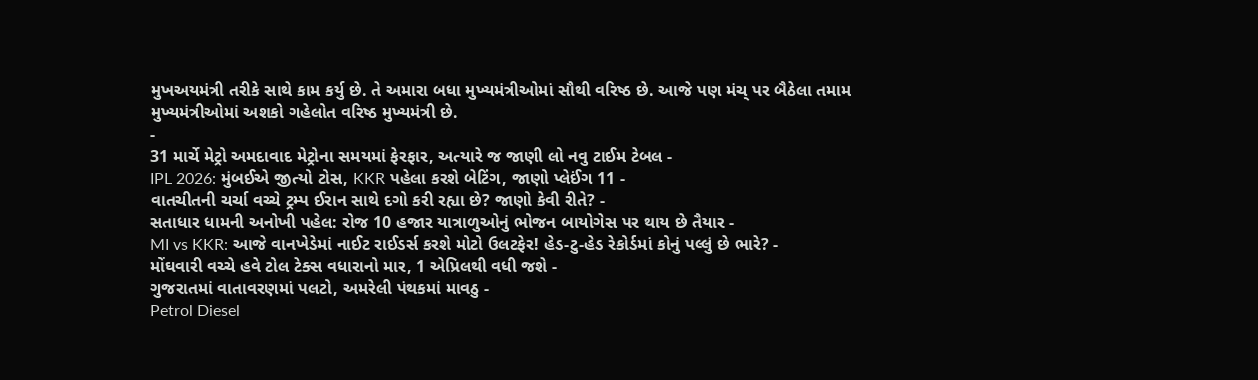મુખઅયમંત્રી તરીકે સાથે કામ કર્યુ છે. તે અમારા બધા મુખ્યમંત્રીઓમાં સૌથી વરિષ્ઠ છે. આજે પણ મંચ્ પર બૈઠેલા તમામ મુખ્યમંત્રીઓમાં અશકો ગહેલોત વરિષ્ઠ મુખ્યમંત્રી છે.
-
31 માર્ચે મેટ્રો અમદાવાદ મેટ્રોના સમયમાં ફેરફાર, અત્યારે જ જાણી લો નવુ ટાઈમ ટેબલ -
IPL 2026: મુંબઈએ જીત્યો ટોસ, KKR પહેલા કરશે બેટિંગ, જાણો પ્લેઈંગ 11 -
વાતચીતની ચર્ચા વચ્ચે ટ્રમ્પ ઈરાન સાથે દગો કરી રહ્યા છે? જાણો કેવી રીતે? -
સતાધાર ધામની અનોખી પહેલ: રોજ 10 હજાર યાત્રાળુઓનું ભોજન બાયોગેસ પર થાય છે તૈયાર -
MI vs KKR: આજે વાનખેડેમાં નાઈટ રાઈડર્સ કરશે મોટો ઉલટફેર! હેડ-ટુ-હેડ રેકોર્ડમાં કોનું પલ્લું છે ભારે? -
મોંઘવારી વચ્ચે હવે ટોલ ટેક્સ વધારાનો માર, 1 એપ્રિલથી વધી જશે -
ગુજરાતમાં વાતાવરણમાં પલટો, અમરેલી પંથકમાં માવઠુ -
Petrol Diesel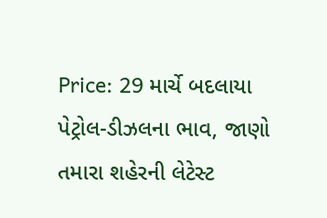Price: 29 માર્ચે બદલાયા પેટ્રોલ-ડીઝલના ભાવ, જાણો તમારા શહેરની લેટેસ્ટ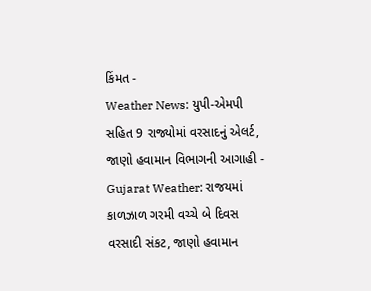કિંમત -
Weather News: યુપી-એમપી સહિત 9 રાજ્યોમાં વરસાદનું એલર્ટ, જાણો હવામાન વિભાગની આગાહી -
Gujarat Weather: રાજયમાં કાળઝાળ ગરમી વચ્ચે બે દિવસ વરસાદી સંકટ, જાણો હવામાન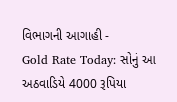વિભાગની આગાહી -
Gold Rate Today: સોનું આ અઠવાડિયે 4000 રૂપિયા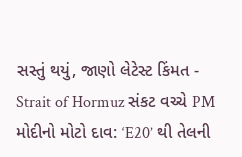સસ્તું થયું, જાણો લેટેસ્ટ કિંમત -
Strait of Hormuz સંકટ વચ્ચે PM મોદીનો મોટો દાવ: ‘E20’ થી તેલની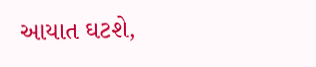આયાત ઘટશે,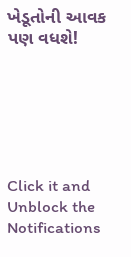ખેડૂતોની આવક પણ વધશે!






Click it and Unblock the Notifications